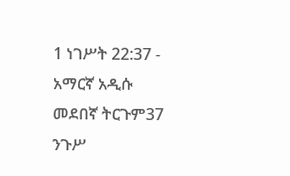1 ነገሥት 22:37 - አማርኛ አዲሱ መደበኛ ትርጉም37 ንጉሥ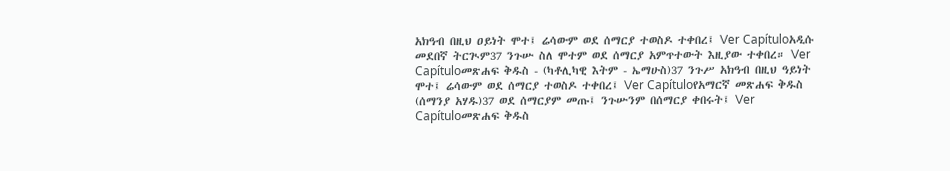አክዓብ በዚህ ዐይነት ሞተ፤ ሬሳውም ወደ ሰማርያ ተወስዶ ተቀበረ፤ Ver Capítuloአዲሱ መደበኛ ትርጒም37 ንጉሡ ስለ ሞተም ወደ ሰማርያ አምጥተውት እዚያው ተቀበረ። Ver Capítuloመጽሐፍ ቅዱስ - (ካቶሊካዊ እትም - ኤማሁስ)37 ንጉሥ አክዓብ በዚህ ዓይነት ሞተ፤ ሬሳውም ወደ ሰማርያ ተወስዶ ተቀበረ፤ Ver Capítuloየአማርኛ መጽሐፍ ቅዱስ (ሰማንያ አሃዱ)37 ወደ ሰማርያም መጡ፤ ንጉሡንም በሰማርያ ቀበሩት፤ Ver Capítuloመጽሐፍ ቅዱስ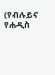(የብሉይና የሐዲስ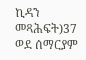ኪዳን መጻሕፍት)37 ወደ ሰማርያም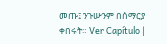መጡ፤ ንጉሡንም በሰማርያ ቀበሩት። Ver Capítulo |